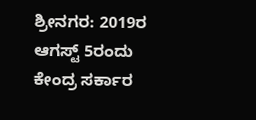ಶ್ರೀನಗರ: 2019ರ ಆಗಸ್ಟ್ 5ರಂದು ಕೇಂದ್ರ ಸರ್ಕಾರ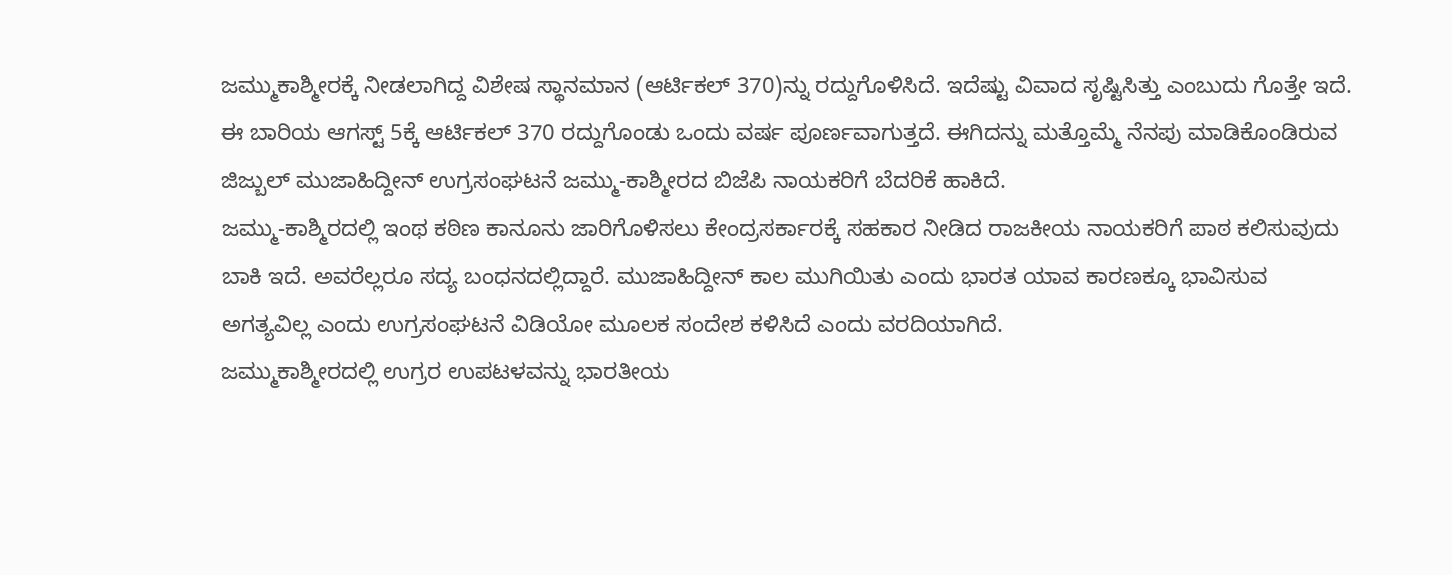ಜಮ್ಮುಕಾಶ್ಮೀರಕ್ಕೆ ನೀಡಲಾಗಿದ್ದ ವಿಶೇಷ ಸ್ಥಾನಮಾನ (ಆರ್ಟಿಕಲ್ 370)ನ್ನು ರದ್ದುಗೊಳಿಸಿದೆ. ಇದೆಷ್ಟು ವಿವಾದ ಸೃಷ್ಟಿಸಿತ್ತು ಎಂಬುದು ಗೊತ್ತೇ ಇದೆ.
ಈ ಬಾರಿಯ ಆಗಸ್ಟ್ 5ಕ್ಕೆ ಆರ್ಟಿಕಲ್ 370 ರದ್ದುಗೊಂಡು ಒಂದು ವರ್ಷ ಪೂರ್ಣವಾಗುತ್ತದೆ. ಈಗಿದನ್ನು ಮತ್ತೊಮ್ಮೆ ನೆನಪು ಮಾಡಿಕೊಂಡಿರುವ ಜಿಜ್ಬುಲ್ ಮುಜಾಹಿದ್ದೀನ್ ಉಗ್ರಸಂಘಟನೆ ಜಮ್ಮು-ಕಾಶ್ಮೀರದ ಬಿಜೆಪಿ ನಾಯಕರಿಗೆ ಬೆದರಿಕೆ ಹಾಕಿದೆ.
ಜಮ್ಮು-ಕಾಶ್ಮಿರದಲ್ಲಿ ಇಂಥ ಕಠಿಣ ಕಾನೂನು ಜಾರಿಗೊಳಿಸಲು ಕೇಂದ್ರಸರ್ಕಾರಕ್ಕೆ ಸಹಕಾರ ನೀಡಿದ ರಾಜಕೀಯ ನಾಯಕರಿಗೆ ಪಾಠ ಕಲಿಸುವುದು ಬಾಕಿ ಇದೆ. ಅವರೆಲ್ಲರೂ ಸದ್ಯ ಬಂಧನದಲ್ಲಿದ್ದಾರೆ. ಮುಜಾಹಿದ್ದೀನ್ ಕಾಲ ಮುಗಿಯಿತು ಎಂದು ಭಾರತ ಯಾವ ಕಾರಣಕ್ಕೂ ಭಾವಿಸುವ ಅಗತ್ಯವಿಲ್ಲ ಎಂದು ಉಗ್ರಸಂಘಟನೆ ವಿಡಿಯೋ ಮೂಲಕ ಸಂದೇಶ ಕಳಿಸಿದೆ ಎಂದು ವರದಿಯಾಗಿದೆ.
ಜಮ್ಮುಕಾಶ್ಮೀರದಲ್ಲಿ ಉಗ್ರರ ಉಪಟಳವನ್ನು ಭಾರತೀಯ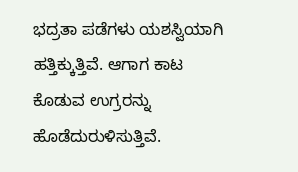ಭದ್ರತಾ ಪಡೆಗಳು ಯಶಸ್ವಿಯಾಗಿ ಹತ್ತಿಕ್ಕುತ್ತಿವೆ. ಆಗಾಗ ಕಾಟ ಕೊಡುವ ಉಗ್ರರನ್ನು ಹೊಡೆದುರುಳಿಸುತ್ತಿವೆ.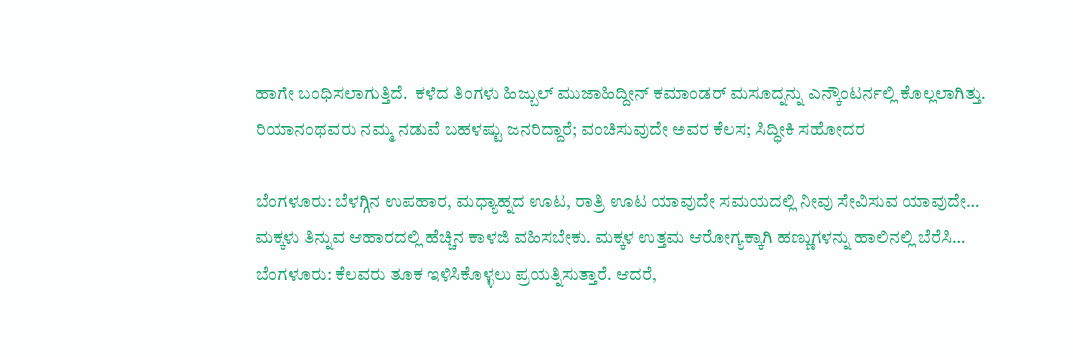ಹಾಗೇ ಬಂಧಿಸಲಾಗುತ್ತಿದೆ.  ಕಳೆದ ತಿಂಗಳು ಹಿಜ್ಬುಲ್ ಮುಜಾಹಿದ್ದೀನ್ ಕಮಾಂಡರ್ ಮಸೂದ್ನನ್ನು ಎನ್ಕೌಂಟರ್ನಲ್ಲಿ ಕೊಲ್ಲಲಾಗಿತ್ತು.
ರಿಯಾನಂಥವರು ನಮ್ಮ ನಡುವೆ ಬಹಳಷ್ಟು ಜನರಿದ್ದಾರೆ; ವಂಚಿಸುವುದೇ ಅವರ ಕೆಲಸ; ಸಿದ್ಧೀಕಿ ಸಹೋದರ

ಬೆಂಗಳೂರು: ಬೆಳಗ್ಗಿನ ಉಪಹಾರ, ಮಧ್ಯಾಹ್ನದ ಊಟ, ರಾತ್ರಿ ಊಟ ಯಾವುದೇ ಸಮಯದಲ್ಲಿ ನೀವು ಸೇವಿಸುವ ಯಾವುದೇ…
ಮಕ್ಕಳು ತಿನ್ನುವ ಆಹಾರದಲ್ಲಿ ಹೆಚ್ಚಿನ ಕಾಳಜಿ ವಹಿಸಬೇಕು. ಮಕ್ಕಳ ಉತ್ತಮ ಆರೋಗ್ಯಕ್ಕಾಗಿ ಹಣ್ಣುಗಳನ್ನು ಹಾಲಿನಲ್ಲಿ ಬೆರೆಸಿ…
ಬೆಂಗಳೂರು: ಕೆಲವರು ತೂಕ ಇಳಿಸಿಕೊಳ್ಳಲು ಪ್ರಯತ್ನಿಸುತ್ತಾರೆ. ಆದರೆ,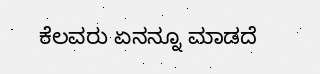ಕೆಲವರು ಏನನ್ನೂ ಮಾಡದೆ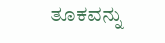ತೂಕವನ್ನು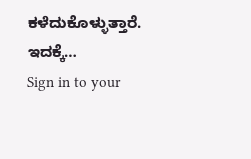ಕಳೆದುಕೊಳ್ಳುತ್ತಾರೆ. ಇದಕ್ಕೆ…
Sign in to your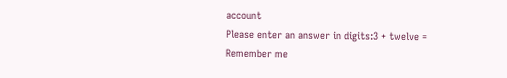account
Please enter an answer in digits:3 + twelve =
Remember me